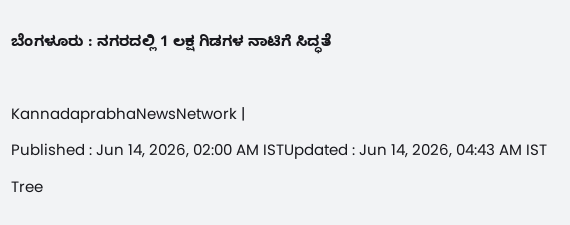ಬೆಂಗಳೂರು : ನಗರದಲ್ಲಿ 1 ಲಕ್ಷ ಗಿಡಗಳ ನಾಟಿಗೆ ಸಿದ್ಧತೆ

KannadaprabhaNewsNetwork |
Published : Jun 14, 2026, 02:00 AM ISTUpdated : Jun 14, 2026, 04:43 AM IST
Tree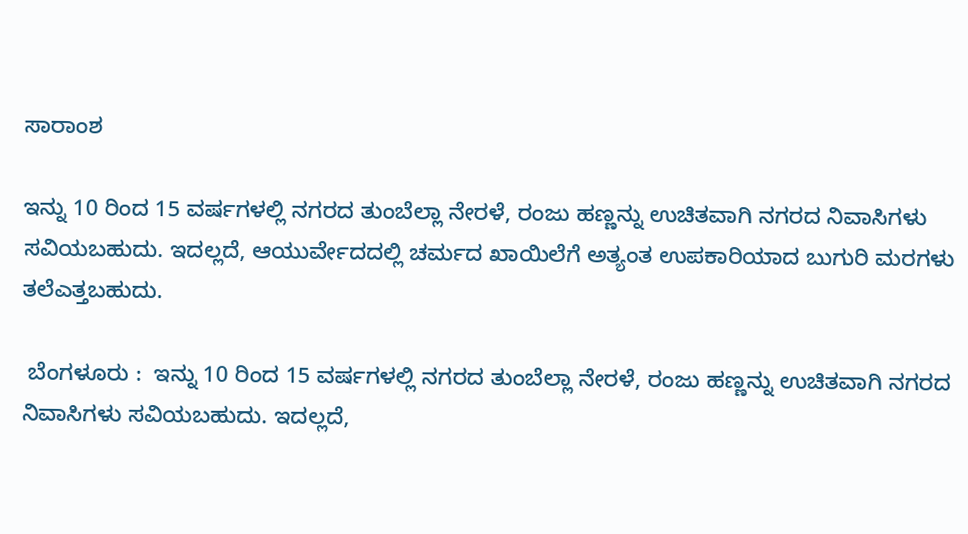ಸಾರಾಂಶ

ಇನ್ನು 10 ರಿಂದ 15 ವರ್ಷಗಳಲ್ಲಿ ನಗರದ ತುಂಬೆಲ್ಲಾ ನೇರಳೆ, ರಂಜು ಹಣ್ಣನ್ನು ಉಚಿತವಾಗಿ ನಗರದ ನಿವಾಸಿಗಳು ಸವಿಯಬಹುದು. ಇದಲ್ಲದೆ, ಆಯುರ್ವೇದದಲ್ಲಿ ಚರ್ಮದ ಖಾಯಿಲೆಗೆ ಅತ್ಯಂತ ಉಪಕಾರಿಯಾದ ಬುಗುರಿ ಮರಗಳು ತಲೆಎತ್ತಬಹುದು.

 ಬೆಂಗಳೂರು :  ಇನ್ನು 10 ರಿಂದ 15 ವರ್ಷಗಳಲ್ಲಿ ನಗರದ ತುಂಬೆಲ್ಲಾ ನೇರಳೆ, ರಂಜು ಹಣ್ಣನ್ನು ಉಚಿತವಾಗಿ ನಗರದ ನಿವಾಸಿಗಳು ಸವಿಯಬಹುದು. ಇದಲ್ಲದೆ,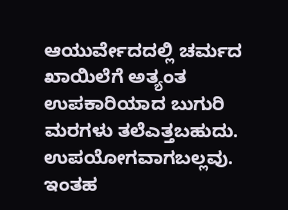ಆಯುರ್ವೇದದಲ್ಲಿ ಚರ್ಮದ ಖಾಯಿಲೆಗೆ ಅತ್ಯಂತ ಉಪಕಾರಿಯಾದ ಬುಗುರಿ ಮರಗಳು ತಲೆಎತ್ತಬಹುದು. ಉಪಯೋಗವಾಗಬಲ್ಲವು. ಇಂತಹ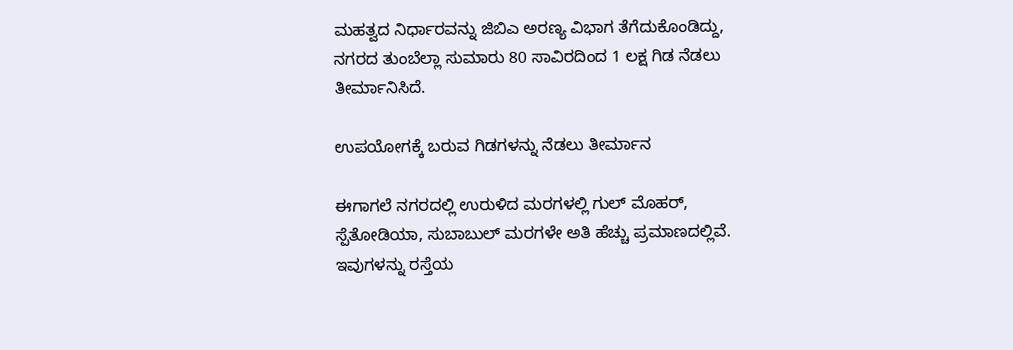ಮಹತ್ವದ ನಿರ್ಧಾರವನ್ನು ಜಿಬಿಎ ಅರಣ್ಯ ವಿಭಾಗ ತೆಗೆದುಕೊಂಡಿದ್ದು, ನಗರದ ತುಂಬೆಲ್ಲಾ ಸುಮಾರು 80 ಸಾವಿರದಿಂದ 1 ಲಕ್ಷ ಗಿಡ ನೆಡಲು ತೀರ್ಮಾನಿಸಿದೆ.

ಉಪಯೋಗಕ್ಕೆ ಬರುವ ಗಿಡಗಳನ್ನು ನೆಡಲು ತೀರ್ಮಾನ

ಈಗಾಗಲೆ ನಗರದಲ್ಲಿ ಉರುಳಿದ ಮರಗಳಲ್ಲಿ ಗುಲ್ ಮೊಹರ್, ಸ್ಪೆತೋಡಿಯಾ, ಸುಬಾಬುಲ್ ಮರಗಳೇ ಅತಿ ಹೆಚ್ಚು ಪ್ರಮಾಣದಲ್ಲಿವೆ. ಇವುಗಳನ್ನು ರಸ್ತೆಯ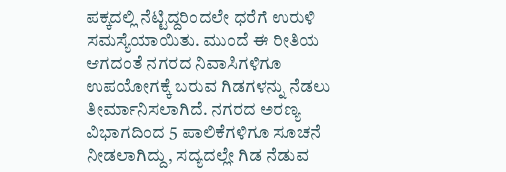ಪಕ್ಕದಲ್ಲಿ ನೆಟ್ಟಿದ್ದರಿಂದಲೇ ಧರೆಗೆ ಉರುಳಿ ಸಮಸ್ಯೆಯಾಯಿತು. ಮುಂದೆ ಈ ರೀತಿಯ ಆಗದಂತೆ ನಗರದ ನಿವಾಸಿಗಳಿಗೂ ಉಪಯೋಗಕ್ಕೆ ಬರುವ ಗಿಡಗಳನ್ನು ನೆಡಲು ತೀರ್ಮಾನಿಸಲಾಗಿದೆ. ನಗರದ ಅರಣ್ಯ ವಿಭಾಗದಿಂದ 5 ಪಾಲಿಕೆಗಳಿಗೂ ಸೂಚನೆ ನೀಡಲಾಗಿದ್ದು, ಸದ್ಯದಲ್ಲೇ ಗಿಡ ನೆಡುವ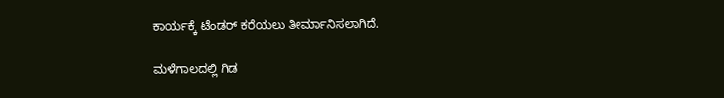ಕಾರ್ಯಕ್ಕೆ ಟೆಂಡರ್ ಕರೆಯಲು ತೀರ್ಮಾನಿಸಲಾಗಿದೆ.

ಮಳೆಗಾಲದಲ್ಲಿ ಗಿಡ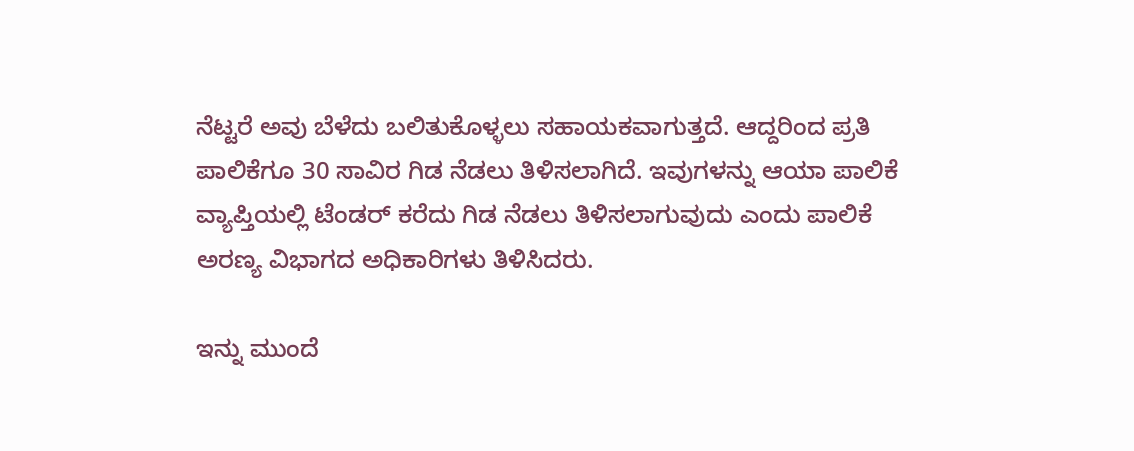ನೆಟ್ಟರೆ ಅವು ಬೆಳೆದು ಬಲಿತುಕೊಳ್ಳಲು ಸಹಾಯಕವಾಗುತ್ತದೆ. ಆದ್ದರಿಂದ ಪ್ರತಿ ಪಾಲಿಕೆಗೂ 30 ಸಾವಿರ ಗಿಡ ನೆಡಲು ತಿಳಿಸಲಾಗಿದೆ. ಇವುಗಳನ್ನು ಆಯಾ ಪಾಲಿಕೆ ವ್ಯಾಪ್ತಿಯಲ್ಲಿ ಟೆಂಡರ್ ಕರೆದು ಗಿಡ ನೆಡಲು ತಿಳಿಸಲಾಗುವುದು ಎಂದು ಪಾಲಿಕೆ ಅರಣ್ಯ ವಿಭಾಗದ ಅಧಿಕಾರಿಗಳು ತಿಳಿಸಿದರು.

ಇನ್ನು ಮುಂದೆ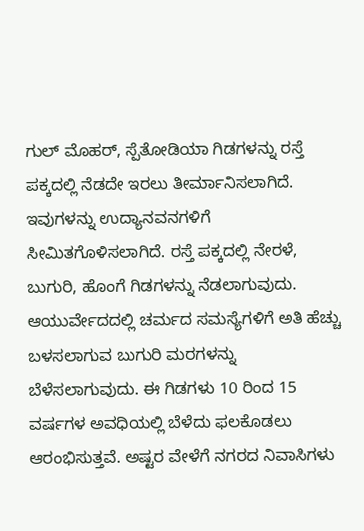ಗುಲ್ ಮೊಹರ್, ಸ್ಪೆತೋಡಿಯಾ ಗಿಡಗಳನ್ನು ರಸ್ತೆ ಪಕ್ಕದಲ್ಲಿ ನೆಡದೇ ಇರಲು ತೀರ್ಮಾನಿಸಲಾಗಿದೆ. ಇವುಗಳನ್ನು ಉದ್ಯಾನವನಗಳಿಗೆ ಸೀಮಿತಗೊಳಿಸಲಾಗಿದೆ. ರಸ್ತೆ ಪಕ್ಕದಲ್ಲಿ ನೇರಳೆ, ಬುಗುರಿ, ಹೊಂಗೆ ಗಿಡಗಳನ್ನು ನೆಡಲಾಗುವುದು. ಆಯುರ್ವೇದದಲ್ಲಿ ಚರ್ಮದ ಸಮಸ್ಯೆಗಳಿಗೆ ಅತಿ ಹೆಚ್ಚು ಬಳಸಲಾಗುವ ಬುಗುರಿ ಮರಗಳನ್ನು ಬೆಳೆಸಲಾಗುವುದು. ಈ ಗಿಡಗಳು 10 ರಿಂದ 15 ವರ್ಷಗಳ ಅವಧಿಯಲ್ಲಿ ಬೆಳೆದು ಫಲಕೊಡಲು ಆರಂಭಿಸುತ್ತವೆ. ಅಷ್ಟರ ವೇಳೆಗೆ ನಗರದ ನಿವಾಸಿಗಳು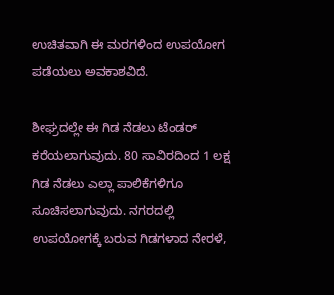ಉಚಿತವಾಗಿ ಈ ಮರಗಳಿಂದ ಉಪಯೋಗ ಪಡೆಯಲು ಅವಕಾಶವಿದೆ.

ಶೀಘ್ರದಲ್ಲೇ ಈ ಗಿಡ ನೆಡಲು ಟೆಂಡರ್ ಕರೆಯಲಾಗುವುದು. 80 ಸಾವಿರದಿಂದ 1 ಲಕ್ಷ ಗಿಡ ನೆಡಲು ಎಲ್ಲಾ ಪಾಲಿಕೆಗಳಿಗೂ ಸೂಚಿಸಲಾಗುವುದು. ನಗರದಲ್ಲಿ ಉಪಯೋಗಕ್ಕೆ ಬರುವ ಗಿಡಗಳಾದ ನೇರಳೆ,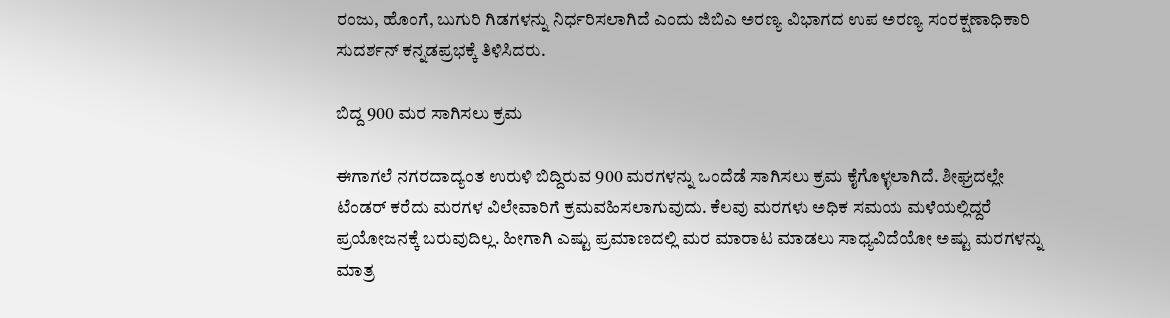ರಂಜು, ಹೊಂಗೆ, ಬುಗುರಿ ಗಿಡಗಳನ್ನು ನಿರ್ಧರಿಸಲಾಗಿದೆ ಎಂದು ಜಿಬಿಎ ಅರಣ್ಯ ವಿಭಾಗದ ಉಪ ಅರಣ್ಯ ಸಂರಕ್ಷಣಾಧಿಕಾರಿ ಸುದರ್ಶನ್ ಕನ್ನಡಪ್ರಭಕ್ಕೆ ತಿಳಿಸಿದರು.

ಬಿದ್ದ 900 ಮರ ಸಾಗಿಸಲು ಕ್ರಮ

ಈಗಾಗಲೆ ನಗರದಾದ್ಯಂತ ಉರುಳಿ ಬಿದ್ದಿರುವ 900 ಮರಗಳನ್ನು ಒಂದೆಡೆ ಸಾಗಿಸಲು ಕ್ರಮ ಕೈಗೊಳ್ಳಲಾಗಿದೆ. ಶೀಘ್ರದಲ್ಲೇ ಟೆಂಡರ್ ಕರೆದು ಮರಗಳ ವಿಲೇವಾರಿಗೆ ಕ್ರಮವಹಿಸಲಾಗುವುದು. ಕೆಲವು ಮರಗಳು ಅಧಿಕ ಸಮಯ ಮಳೆಯಲ್ಲಿದ್ದರೆ ಪ್ರಯೋಜನಕ್ಕೆ ಬರುವುದಿಲ್ಲ. ಹೀಗಾಗಿ ಎಷ್ಟು ಪ್ರಮಾಣದಲ್ಲಿ ಮರ ಮಾರಾಟ ಮಾಡಲು ಸಾಧ್ಯವಿದೆಯೋ ಅಷ್ಟು ಮರಗಳನ್ನು ಮಾತ್ರ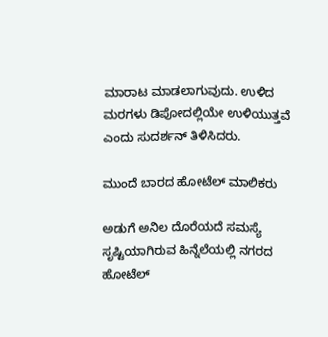ಮಾರಾಟ ಮಾಡಲಾಗುವುದು. ಉಳಿದ ಮರಗಳು ಡಿಪೋದಲ್ಲಿಯೇ ಉಳಿಯುತ್ತವೆ ಎಂದು ಸುದರ್ಶನ್ ತಿಳಿಸಿದರು.

ಮುಂದೆ ಬಾರದ ಹೋಟೆಲ್ ಮಾಲಿಕರು

ಅಡುಗೆ ಅನಿಲ ದೊರೆಯದೆ ಸಮಸ್ಯೆ ಸೃಷ್ಟಿಯಾಗಿರುವ ಹಿನ್ನೆಲೆಯಲ್ಲಿ ನಗರದ ಹೋಟೆಲ್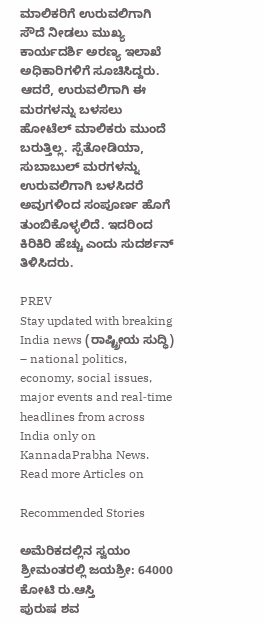ಮಾಲಿಕರಿಗೆ ಉರುವಲಿಗಾಗಿ ಸೌದೆ ನೀಡಲು ಮುಖ್ಯ ಕಾರ್ಯದರ್ಶಿ ಅರಣ್ಯ ಇಲಾಖೆ ಅಧಿಕಾರಿಗಳಿಗೆ ಸೂಚಿಸಿದ್ದರು. ಆದರೆ, ಉರುವಲಿಗಾಗಿ ಈ ಮರಗಳನ್ನು ಬಳಸಲು ಹೋಟೆಲ್ ಮಾಲಿಕರು ಮುಂದೆ ಬರುತ್ತಿಲ್ಲ. ಸ್ಪೆತೋಡಿಯಾ, ಸುಬಾಬುಲ್ ಮರಗಳನ್ನು ಉರುವಲಿಗಾಗಿ ಬಳಸಿದರೆ ಅವುಗಳಿಂದ ಸಂಪೂರ್ಣ ಹೊಗೆ ತುಂಬಿಕೊಳ್ಳಲಿದೆ. ಇದರಿಂದ ಕಿರಿಕಿರಿ ಹೆಚ್ಚು ಎಂದು ಸುದರ್ಶನ್ ತಿಳಿಸಿದರು.

PREV
Stay updated with breaking India news (ರಾಷ್ಟ್ರೀಯ ಸುದ್ಧಿ) – national politics, economy, social issues, major events and real‑time headlines from across India only on KannadaPrabha News.
Read more Articles on

Recommended Stories

ಅಮೆರಿಕದಲ್ಲಿನ ಸ್ವಯಂ ಶ್ರೀಮಂತರಲ್ಲಿ ಜಯಶ್ರೀ: 64000 ಕೋಟಿ ರು.ಆಸ್ತಿ
ಪುರುಷ ಶವ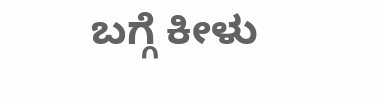ಬಗ್ಗೆ ಕೀಳು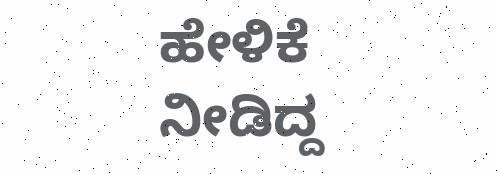ಹೇಳಿಕೆ ನೀಡಿದ್ದ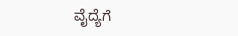ವೈದ್ಯೆಗೆ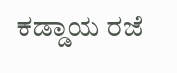ಕಡ್ಡಾಯ ರಜೆ